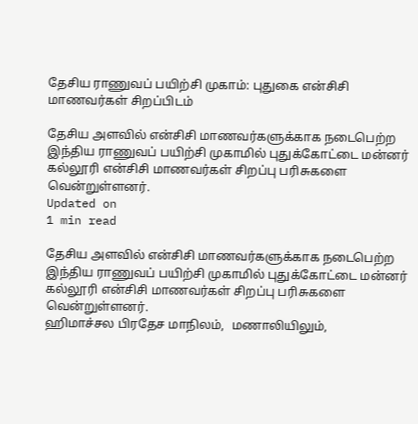தேசிய ராணுவப் பயிற்சி முகாம்: புதுகை என்சிசி மாணவர்கள் சிறப்பிடம்

தேசிய அளவில் என்சிசி மாணவர்களுக்காக நடைபெற்ற இந்திய ராணுவப் பயிற்சி முகாமில் புதுக்கோட்டை மன்னர் கல்லூரி என்சிசி மாணவர்கள் சிறப்பு பரிசுகளை வென்றுள்ளனர்.
Updated on
1 min read

தேசிய அளவில் என்சிசி மாணவர்களுக்காக நடைபெற்ற இந்திய ராணுவப் பயிற்சி முகாமில் புதுக்கோட்டை மன்னர் கல்லூரி என்சிசி மாணவர்கள் சிறப்பு பரிசுகளை வென்றுள்ளனர்.
ஹிமாச்சல பிரதேச மாநிலம்,  மணாலியிலும்,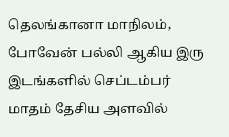தெலங்கானா மாநிலம்,  போவேன் பல்லி ஆகிய இரு இடங்களில் செப்டம்பர் மாதம் தேசிய அளவில்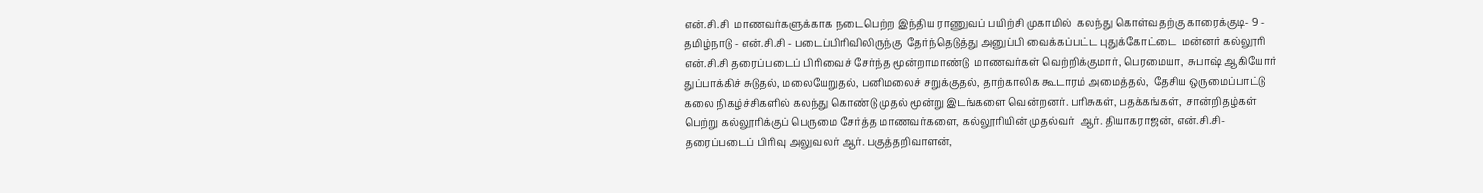என்.சி.சி  மாணவர்களுக்காக நடைபெற்ற இந்திய ராணுவப் பயிற்சி முகாமில்  கலந்து கொள்வதற்கு காரைக்குடி- 9 - தமிழ்நாடு - என்.சி.சி - படைப்பிரிவிலிருந்கு  தேர்ந்தெடுத்து அனுப்பி வைக்கப்பட்ட புதுக்கோட்டை  மன்னர் கல்லூரி என்.சி.சி தரைப்படைப் பிரிவைச் சேர்ந்த மூன்றாமாண்டு  மாணவர்கள் வெற்றிக்குமார், பெரமையா,  சுபாஷ் ஆகியோர் துப்பாக்கிச் சுடுதல், மலையேறுதல், பனிமலைச் சறுக்குதல், தாற்காலிக கூடாரம் அமைத்தல்,  தேசிய ஒருமைப்பாட்டு கலை நிகழ்ச்சிகளில் கலந்து கொண்டு முதல் மூன்று இடங்களை வென்றனர். பரிசுகள், பதக்கங்கள்,  சான்றிதழ்கள் பெற்று கல்லூரிக்குப் பெருமை சேர்த்த மாணவர்களை, கல்லூரியின் முதல்வர்  ஆர். தியாகராஜன், என்.சி.சி- தரைப்படைப் பிரிவு அலுவலர் ஆர். பகுத்தறிவாளன்,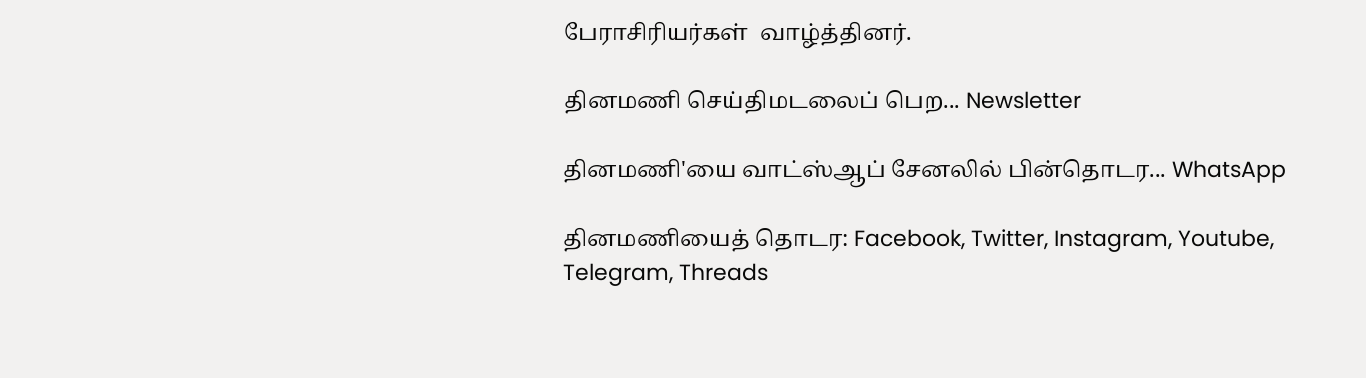பேராசிரியர்கள்  வாழ்த்தினர்.

தினமணி செய்திமடலைப் பெற... Newsletter

தினமணி'யை வாட்ஸ்ஆப் சேனலில் பின்தொடர... WhatsApp

தினமணியைத் தொடர: Facebook, Twitter, Instagram, Youtube, Telegram, Threads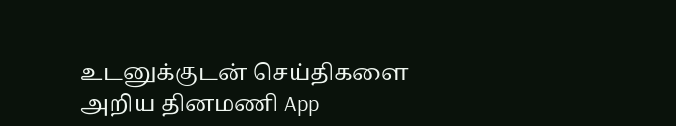உடனுக்குடன் செய்திகளை அறிய தினமணி App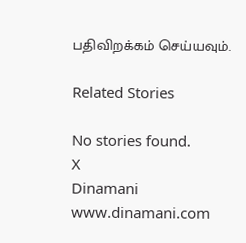பதிவிறக்கம் செய்யவும்.

Related Stories

No stories found.
X
Dinamani
www.dinamani.com